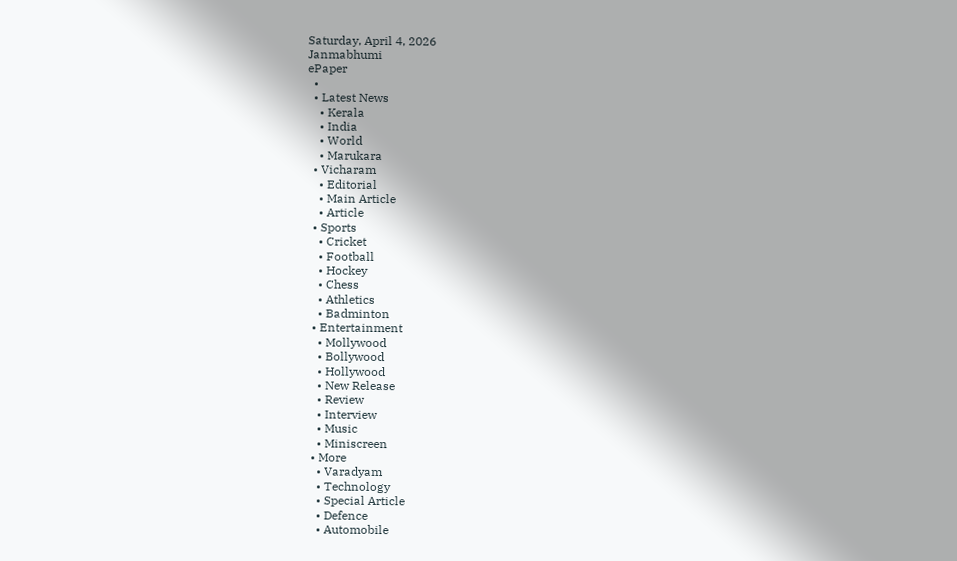Saturday, April 4, 2026
Janmabhumi
ePaper
  •
  • Latest News
    • Kerala
    • India
    • World
    • Marukara
  • Vicharam
    • Editorial
    • Main Article
    • Article
  • Sports
    • Cricket
    • Football
    • Hockey
    • Chess
    • Athletics
    • Badminton
  • Entertainment
    • Mollywood
    • Bollywood
    • Hollywood
    • New Release
    • Review
    • Interview
    • Music
    • Miniscreen
  • More
    • Varadyam
    • Technology
    • Special Article
    • Defence
    • Automobile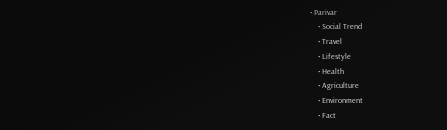• Parivar
    • Social Trend
    • Travel
    • Lifestyle
    • Health
    • Agriculture
    • Environment
    • Fact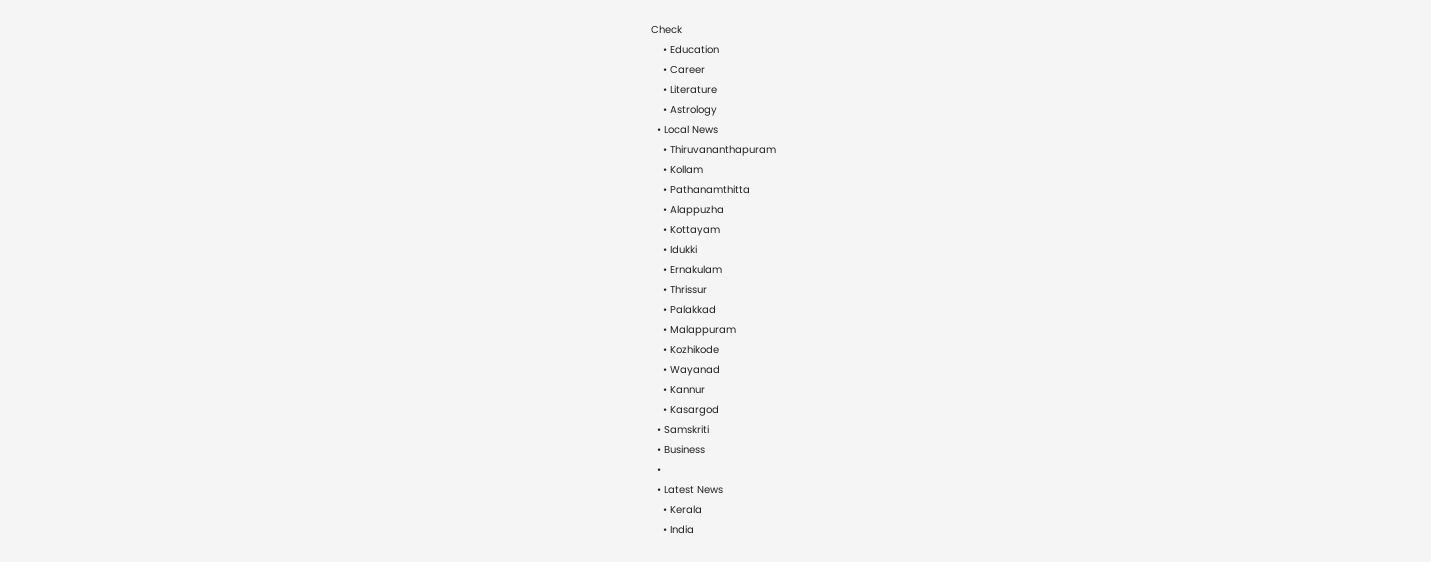Check
    • Education
    • Career
    • Literature
    • Astrology
  • Local News
    • Thiruvananthapuram
    • Kollam
    • Pathanamthitta
    • Alappuzha
    • Kottayam
    • Idukki
    • Ernakulam
    • Thrissur
    • Palakkad
    • Malappuram
    • Kozhikode
    • Wayanad
    • Kannur
    • Kasargod
  • Samskriti
  • Business
  •
  • Latest News
    • Kerala
    • India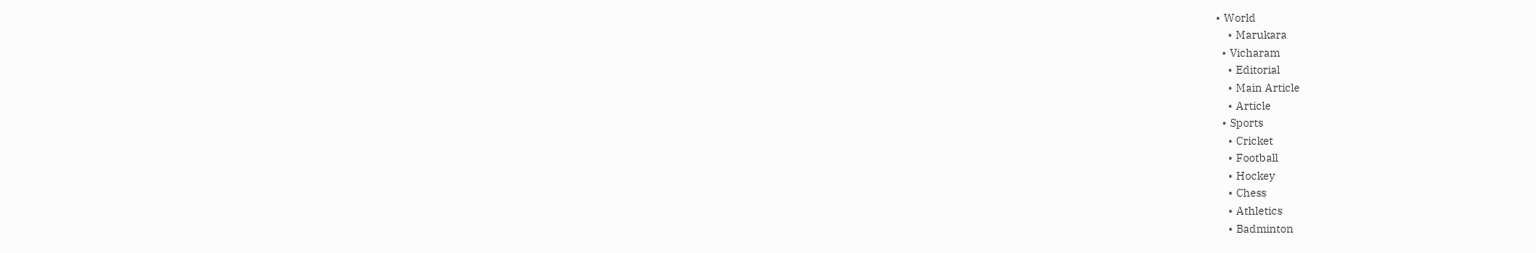• World
    • Marukara
  • Vicharam
    • Editorial
    • Main Article
    • Article
  • Sports
    • Cricket
    • Football
    • Hockey
    • Chess
    • Athletics
    • Badminton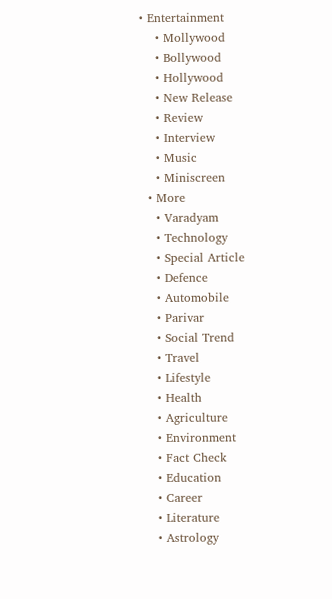• Entertainment
    • Mollywood
    • Bollywood
    • Hollywood
    • New Release
    • Review
    • Interview
    • Music
    • Miniscreen
  • More
    • Varadyam
    • Technology
    • Special Article
    • Defence
    • Automobile
    • Parivar
    • Social Trend
    • Travel
    • Lifestyle
    • Health
    • Agriculture
    • Environment
    • Fact Check
    • Education
    • Career
    • Literature
    • Astrology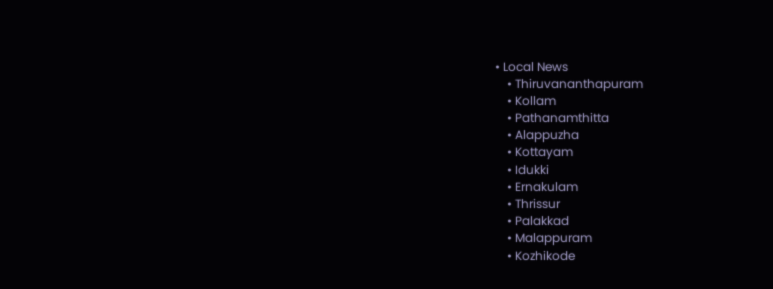• Local News
    • Thiruvananthapuram
    • Kollam
    • Pathanamthitta
    • Alappuzha
    • Kottayam
    • Idukki
    • Ernakulam
    • Thrissur
    • Palakkad
    • Malappuram
    • Kozhikode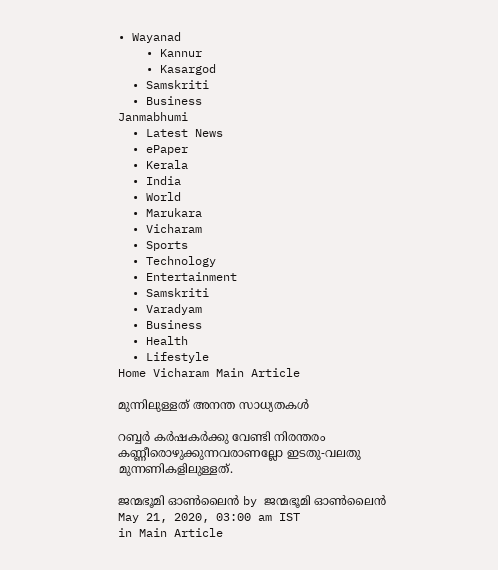• Wayanad
    • Kannur
    • Kasargod
  • Samskriti
  • Business
Janmabhumi
  • Latest News
  • ePaper
  • Kerala
  • India
  • World
  • Marukara
  • Vicharam
  • Sports
  • Technology
  • Entertainment
  • Samskriti
  • Varadyam
  • Business
  • Health
  • Lifestyle
Home Vicharam Main Article

മുന്നിലുള്ളത് അനന്ത സാധ്യതകള്‍

റബ്ബര്‍ കര്‍ഷകര്‍ക്കു വേണ്ടി നിരന്തരം കണ്ണീരൊഴുക്കുന്നവരാണല്ലോ ഇടതു-വലതു മുന്നണികളിലുള്ളത്.

ജന്മഭൂമി ഓണ്‍ലൈന്‍ by ജന്മഭൂമി ഓണ്‍ലൈന്‍
May 21, 2020, 03:00 am IST
in Main Article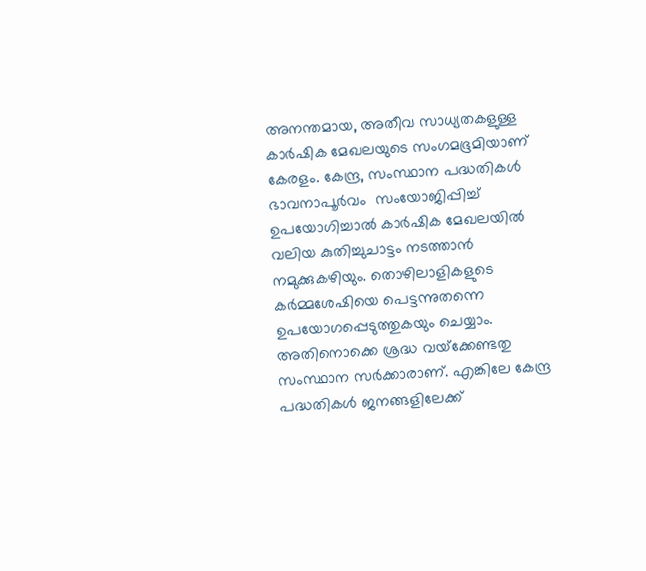അനന്തമായ, അതീവ സാധ്യതകളുള്ള കാര്‍ഷിക മേഖലയുടെ സംഗമഭൂമിയാണ് കേരളം. കേന്ദ്ര, സംസ്ഥാന പദ്ധതികള്‍ ഭാവനാപൂര്‍വം  സംയോജിപ്പിച്ച് ഉപയോഗിച്ചാല്‍ കാര്‍ഷിക മേഖലയില്‍ വലിയ കുതിച്ചുചാട്ടം നടത്താന്‍ നമുക്കുകഴിയും. തൊഴിലാളികളുടെ കര്‍മ്മശേഷിയെ പെട്ടന്നുതന്നെ ഉപയോഗപ്പെടുത്തുകയും ചെയ്യാം. അതിനൊക്കെ ശ്രദ്ധ വയ്‌ക്കേണ്ടതു സംസ്ഥാന സര്‍ക്കാരാണ്. എങ്കിലേ കേന്ദ്ര പദ്ധതികള്‍ ജനങ്ങളിലേക്ക്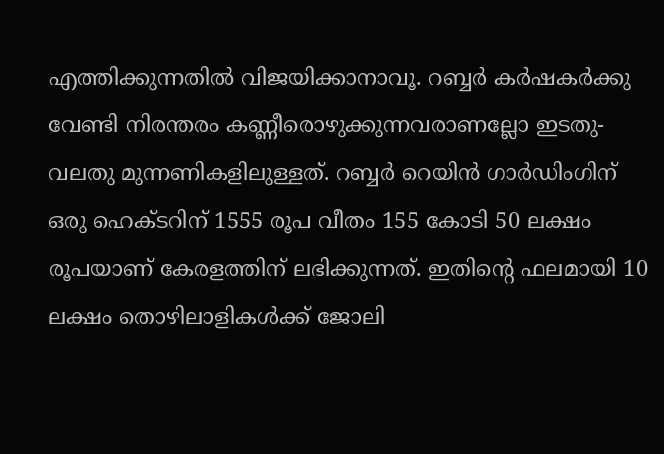എത്തിക്കുന്നതില്‍ വിജയിക്കാനാവൂ. റബ്ബര്‍ കര്‍ഷകര്‍ക്കു വേണ്ടി നിരന്തരം കണ്ണീരൊഴുക്കുന്നവരാണല്ലോ ഇടതു-വലതു മുന്നണികളിലുള്ളത്. റബ്ബര്‍ റെയിന്‍ ഗാര്‍ഡിംഗിന്  ഒരു ഹെക്ടറിന് 1555 രൂപ വീതം 155 കോടി 50 ലക്ഷം രൂപയാണ് കേരളത്തിന് ലഭിക്കുന്നത്. ഇതിന്റെ ഫലമായി 10 ലക്ഷം തൊഴിലാളികള്‍ക്ക് ജോലി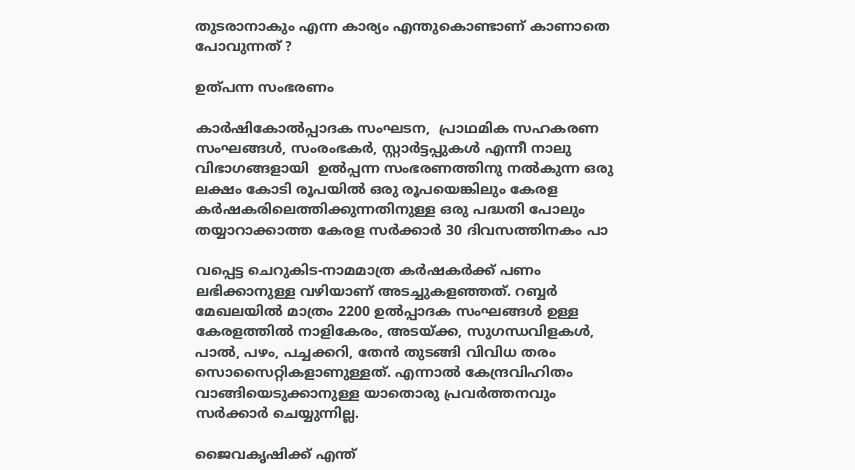തുടരാനാകും എന്ന കാര്യം എന്തുകൊണ്ടാണ് കാണാതെ പോവുന്നത് ?

ഉത്പന്ന സംഭരണം

കാര്‍ഷികോല്‍പ്പാദക സംഘടന,  പ്രാഥമിക സഹകരണ സംഘങ്ങള്‍, സംരംഭകര്‍, സ്റ്റാര്‍ട്ടപ്പുകള്‍ എന്നീ നാലു വിഭാഗങ്ങളായി  ഉല്‍പ്പന്ന സംഭരണത്തിനു നല്‍കുന്ന ഒരു ലക്ഷം കോടി രൂപയില്‍ ഒരു രൂപയെങ്കിലും കേരള കര്‍ഷകരിലെത്തിക്കുന്നതിനുള്ള ഒരു പദ്ധതി പോലും തയ്യാറാക്കാത്ത കേരള സര്‍ക്കാര്‍ 30 ദിവസത്തിനകം പാ

വപ്പെട്ട ചെറുകിട-നാമമാത്ര കര്‍ഷകര്‍ക്ക് പണം ലഭിക്കാനുള്ള വഴിയാണ് അടച്ചുകളഞ്ഞത്. റബ്ബര്‍ മേഖലയില്‍ മാത്രം 2200 ഉല്‍പ്പാദക സംഘങ്ങള്‍ ഉള്ള കേരളത്തില്‍ നാളികേരം, അടയ്‌ക്ക, സുഗന്ധവിളകള്‍, പാല്‍, പഴം, പച്ചക്കറി, തേന്‍ തുടങ്ങി വിവിധ തരം സൊസൈറ്റികളാണുള്ളത്. എന്നാല്‍ കേന്ദ്രവിഹിതം വാങ്ങിയെടുക്കാനുള്ള യാതൊരു പ്രവര്‍ത്തനവും സര്‍ക്കാര്‍ ചെയ്യുന്നില്ല.

ജൈവകൃഷിക്ക് എന്ത്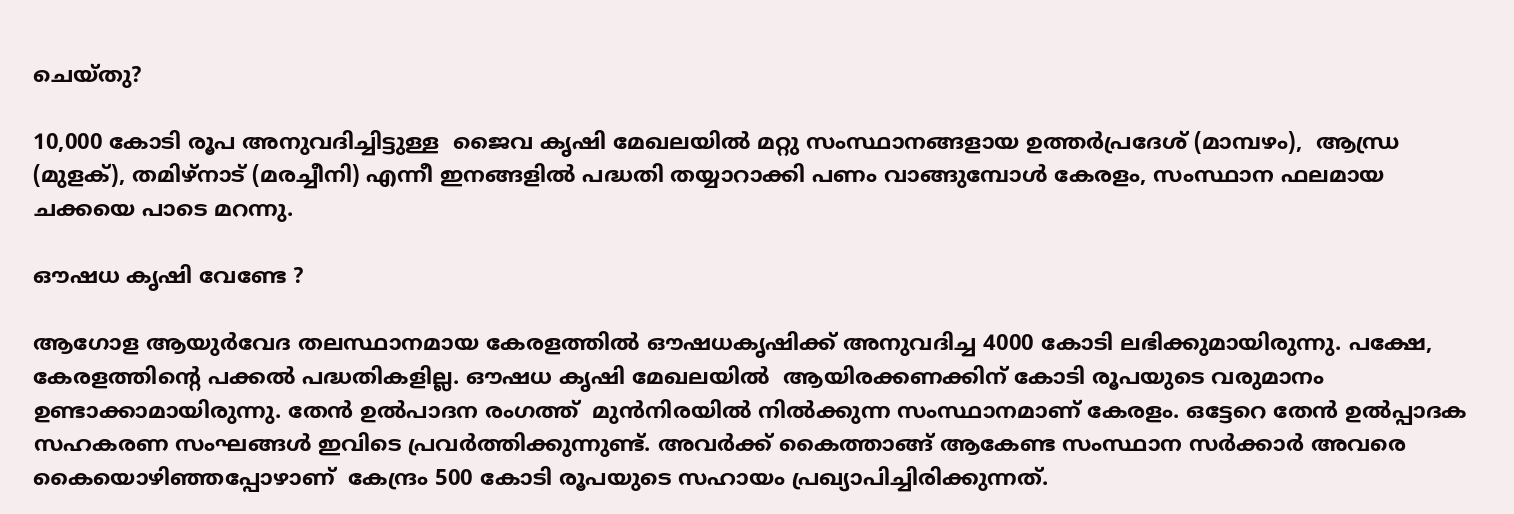ചെയ്തു?

10,000 കോടി രൂപ അനുവദിച്ചിട്ടുള്ള  ജൈവ കൃഷി മേഖലയില്‍ മറ്റു സംസ്ഥാനങ്ങളായ ഉത്തര്‍പ്രദേശ് (മാമ്പഴം),  ആന്ധ്ര (മുളക്), തമിഴ്നാട് (മരച്ചീനി) എന്നീ ഇനങ്ങളില്‍ പദ്ധതി തയ്യാറാക്കി പണം വാങ്ങുമ്പോള്‍ കേരളം, സംസ്ഥാന ഫലമായ ചക്കയെ പാടെ മറന്നു.

ഔഷധ കൃഷി വേണ്ടേ ?

ആഗോള ആയുര്‍വേദ തലസ്ഥാനമായ കേരളത്തില്‍ ഔഷധകൃഷിക്ക് അനുവദിച്ച 4000 കോടി ലഭിക്കുമായിരുന്നു. പക്ഷേ, കേരളത്തിന്റെ പക്കല്‍ പദ്ധതികളില്ല. ഔഷധ കൃഷി മേഖലയില്‍  ആയിരക്കണക്കിന് കോടി രൂപയുടെ വരുമാനം ഉണ്ടാക്കാമായിരുന്നു. തേന്‍ ഉല്‍പാദന രംഗത്ത്  മുന്‍നിരയില്‍ നില്‍ക്കുന്ന സംസ്ഥാനമാണ് കേരളം. ഒട്ടേറെ തേന്‍ ഉല്‍പ്പാദക സഹകരണ സംഘങ്ങള്‍ ഇവിടെ പ്രവര്‍ത്തിക്കുന്നുണ്ട്. അവര്‍ക്ക് കൈത്താങ്ങ് ആകേണ്ട സംസ്ഥാന സര്‍ക്കാര്‍ അവരെ കൈയൊഴിഞ്ഞപ്പോഴാണ്  കേന്ദ്രം 500 കോടി രൂപയുടെ സഹായം പ്രഖ്യാപിച്ചിരിക്കുന്നത്.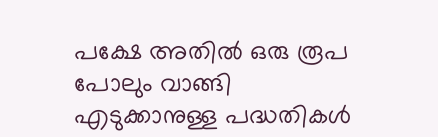പക്ഷേ അതില്‍ ഒരു രൂപ പോലും വാങ്ങി എടുക്കാനുള്ള പദ്ധതികള്‍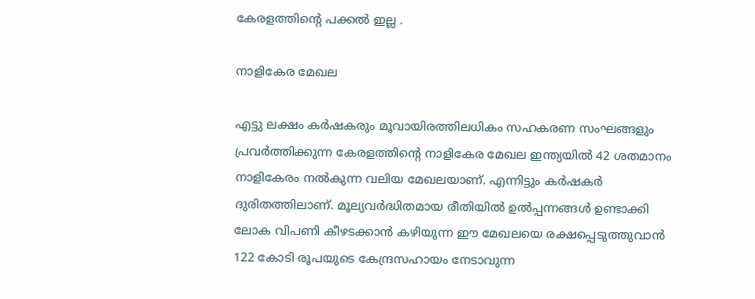കേരളത്തിന്റെ പക്കല്‍ ഇല്ല .

നാളികേര മേഖല

എട്ടു ലക്ഷം കര്‍ഷകരും മൂവായിരത്തിലധികം സഹകരണ സംഘങ്ങളും പ്രവര്‍ത്തിക്കുന്ന കേരളത്തിന്റെ നാളികേര മേഖല ഇന്ത്യയില്‍ 42 ശതമാനം നാളികേരം നല്‍കുന്ന വലിയ മേഖലയാണ്. എന്നിട്ടും കര്‍ഷകര്‍ ദുരിതത്തിലാണ്. മൂല്യവര്‍ദ്ധിതമായ രീതിയില്‍ ഉല്‍പ്പന്നങ്ങള്‍ ഉണ്ടാക്കി ലോക വിപണി കീഴടക്കാന്‍ കഴിയുന്ന ഈ മേഖലയെ രക്ഷപ്പെടുത്തുവാന്‍ 122 കോടി രൂപയുടെ കേന്ദ്രസഹായം നേടാവുന്ന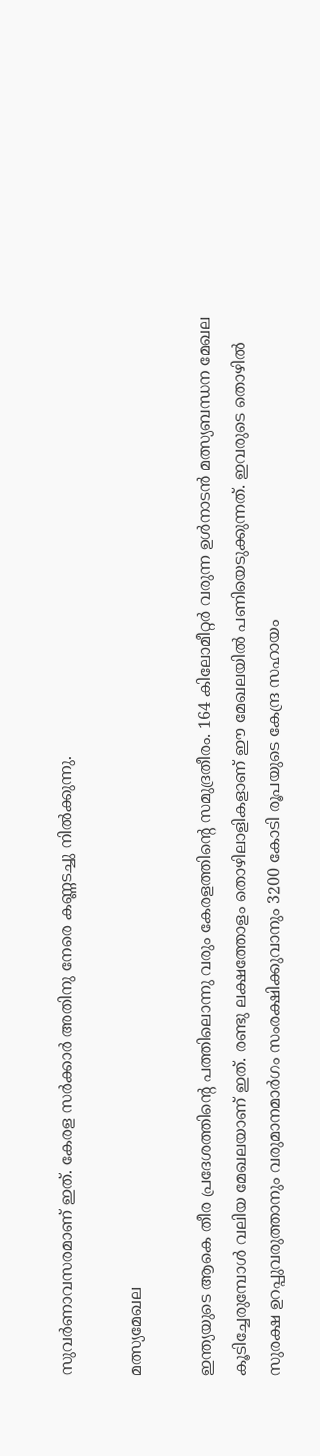സുവര്‍ണാവസരമാണ് ഇത്. കേരള സര്‍ക്കാര്‍ അതിനു നേരെ കണ്ണടച്ചു നില്‍ക്കുന്നു.

മത്സ്യമേഖല

ഇന്ത്യയുടെ ആകെ തീര പ്രദേശത്തിന്റെ പത്തിലൊന്നു വരും കേരളത്തിന്റെ സമുദ്രതീരം. 164 കിലോമീറ്റര്‍ വരുന്ന ഉള്‍നാടന്‍ മത്സ്യബന്ധന മേഖല കൂടിച്ചേരുമ്പോള്‍ വലിയ മേഖലയാണ് ഇത്. രണ്ടു ലക്ഷത്തോളം തൊഴിലാളികളാണ് ഈ മേഖലയില്‍ പണിയെടുക്കുന്നത്. ഇവരുടെ തൊഴില്‍ സുരക്ഷ ഉറപ്പുവരുത്താനും വരുമാനമാര്‍ഗം സംരക്ഷിക്കുവാനും 3200 കോടി രൂപയുടെ കേന്ദ്ര സഹായം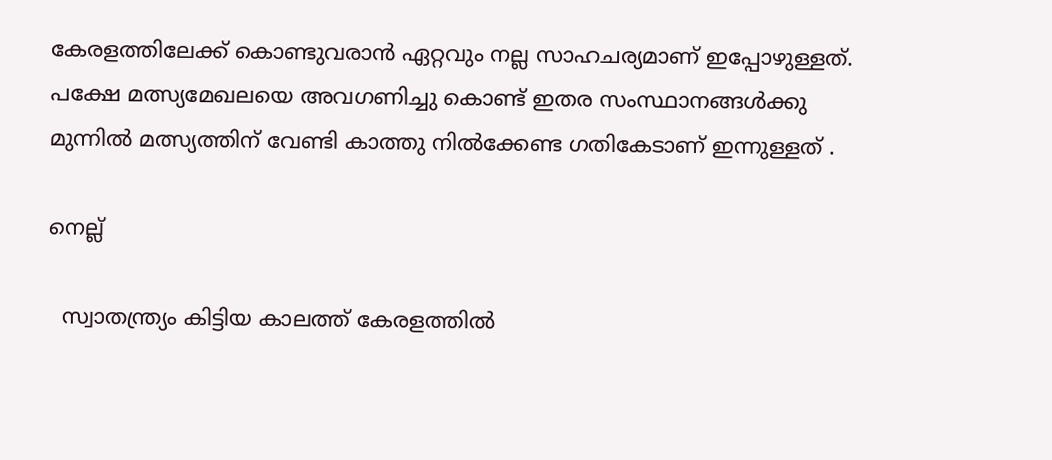കേരളത്തിലേക്ക് കൊണ്ടുവരാന്‍ ഏറ്റവും നല്ല സാഹചര്യമാണ് ഇപ്പോഴുള്ളത്.  പക്ഷേ മത്സ്യമേഖലയെ അവഗണിച്ചു കൊണ്ട് ഇതര സംസ്ഥാനങ്ങള്‍ക്കു മുന്നില്‍ മത്സ്യത്തിന് വേണ്ടി കാത്തു നില്‍ക്കേണ്ട ഗതികേടാണ് ഇന്നുള്ളത് .

നെല്ല്

  സ്വാതന്ത്ര്യം കിട്ടിയ കാലത്ത് കേരളത്തില്‍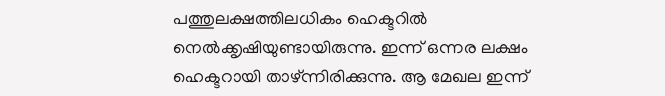പത്തുലക്ഷത്തിലധികം ഹെക്ടറില്‍ നെല്‍ക്കൃഷിയുണ്ടായിരുന്നു. ഇന്ന് ഒന്നര ലക്ഷം ഹെക്ടറായി താഴ്ന്നിരിക്കുന്നു. ആ മേഖല ഇന്ന്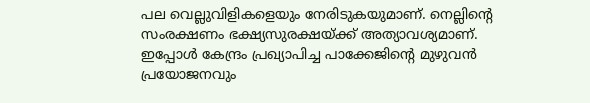പല വെല്ലുവിളികളെയും നേരിടുകയുമാണ്. നെല്ലിന്റെ സംരക്ഷണം ഭക്ഷ്യസുരക്ഷയ്‌ക്ക് അത്യാവശ്യമാണ്. ഇപ്പോള്‍ കേന്ദ്രം പ്രഖ്യാപിച്ച പാക്കേജിന്റെ മുഴുവന്‍ പ്രയോജനവും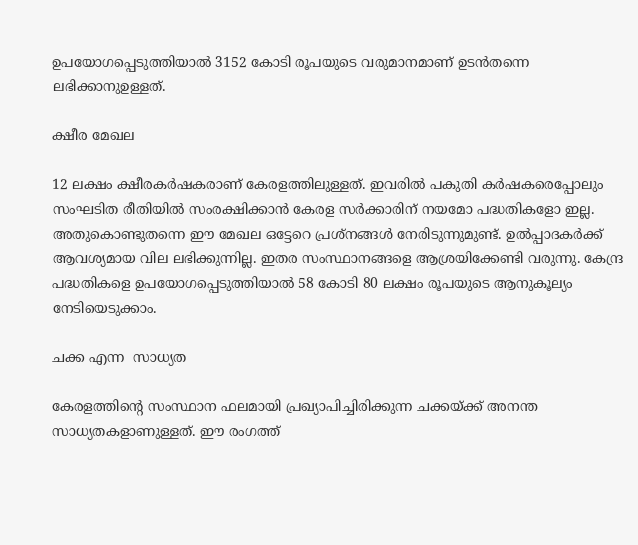ഉപയോഗപ്പെടുത്തിയാല്‍ 3152 കോടി രൂപയുടെ വരുമാനമാണ് ഉടന്‍തന്നെ ലഭിക്കാനുഉള്ളത്.

ക്ഷീര മേഖല

12 ലക്ഷം ക്ഷീരകര്‍ഷകരാണ് കേരളത്തിലുള്ളത്. ഇവരില്‍ പകുതി കര്‍ഷകരെപ്പോലും സംഘടിത രീതിയില്‍ സംരക്ഷിക്കാന്‍ കേരള സര്‍ക്കാരിന് നയമോ പദ്ധതികളോ ഇല്ല. അതുകൊണ്ടുതന്നെ ഈ മേഖല ഒട്ടേറെ പ്രശ്നങ്ങള്‍ നേരിടുന്നുമുണ്ട്. ഉല്‍പ്പാദകര്‍ക്ക് ആവശ്യമായ വില ലഭിക്കുന്നില്ല. ഇതര സംസ്ഥാനങ്ങളെ ആശ്രയിക്കേണ്ടി വരുന്നു. കേന്ദ്ര പദ്ധതികളെ ഉപയോഗപ്പെടുത്തിയാല്‍ 58 കോടി 80 ലക്ഷം രൂപയുടെ ആനുകൂല്യം നേടിയെടുക്കാം.

ചക്ക എന്ന  സാധ്യത

കേരളത്തിന്റെ സംസ്ഥാന ഫലമായി പ്രഖ്യാപിച്ചിരിക്കുന്ന ചക്കയ്‌ക്ക് അനന്ത സാധ്യതകളാണുള്ളത്. ഈ രംഗത്ത്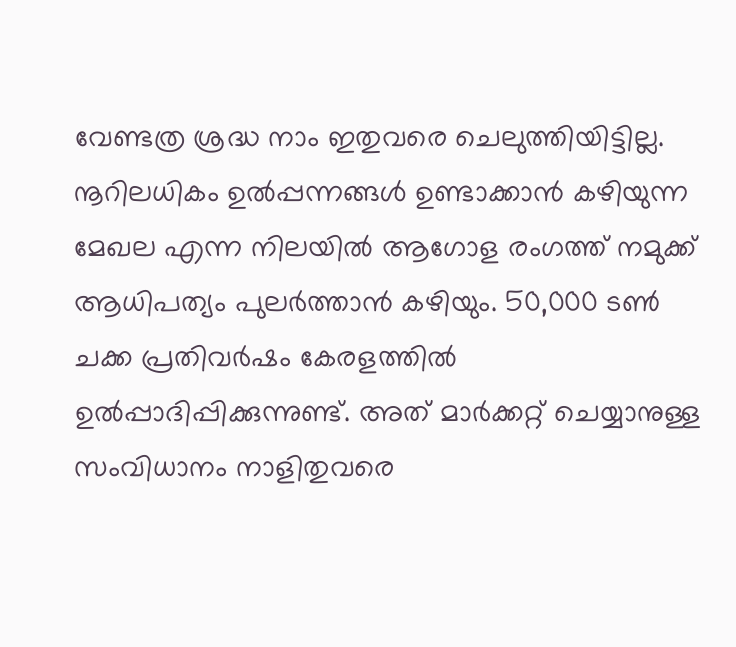വേണ്ടത്ര ശ്രദ്ധ നാം ഇതുവരെ ചെലുത്തിയിട്ടില്ല. നൂറിലധികം ഉല്‍പ്പന്നങ്ങള്‍ ഉണ്ടാക്കാന്‍ കഴിയുന്ന മേഖല എന്ന നിലയില്‍ ആഗോള രംഗത്ത് നമുക്ക് ആധിപത്യം പുലര്‍ത്താന്‍ കഴിയും. 50,000 ടണ്‍ ചക്ക പ്രതിവര്‍ഷം കേരളത്തില്‍ ഉല്‍പ്പാദിപ്പിക്കുന്നുണ്ട്. അത് മാര്‍ക്കറ്റ് ചെയ്യാനുള്ള സംവിധാനം നാളിതുവരെ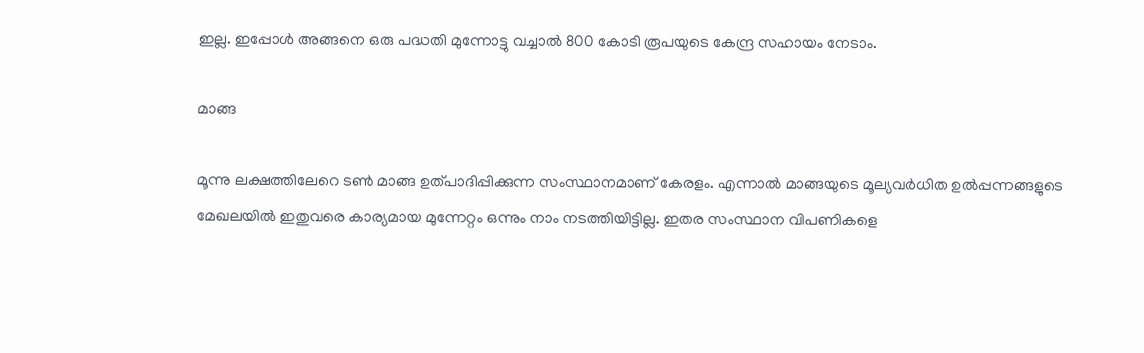ഇല്ല. ഇപ്പോള്‍ അങ്ങനെ ഒരു പദ്ധതി മുന്നോട്ടു വച്ചാല്‍ 800 കോടി രൂപയുടെ കേന്ദ്ര സഹായം നേടാം.

മാങ്ങ

മൂന്നു ലക്ഷത്തിലേറെ ടണ്‍ മാങ്ങ ഉത്പാദിപ്പിക്കുന്ന സംസ്ഥാനമാണ് കേരളം. എന്നാല്‍ മാങ്ങയുടെ മൂല്യവര്‍ധിത ഉല്‍പ്പന്നങ്ങളുടെ മേഖലയില്‍ ഇതുവരെ കാര്യമായ മുന്നേറ്റം ഒന്നും നാം നടത്തിയിട്ടില്ല. ഇതര സംസ്ഥാന വിപണികളെ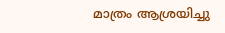മാത്രം ആശ്രയിച്ചു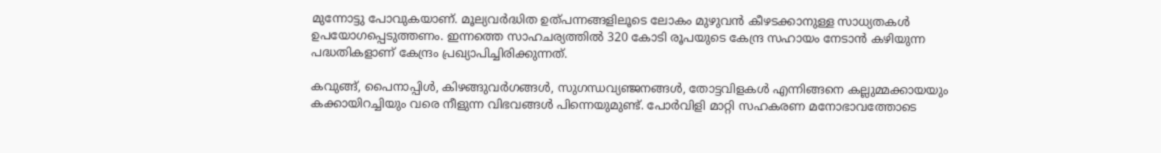മുന്നോട്ടു പോവുകയാണ്. മൂല്യവര്‍ദ്ധിത ഉത്പന്നങ്ങളിലൂടെ ലോകം മുഴുവന്‍ കീഴടക്കാനുള്ള സാധ്യതകള്‍ ഉപയോഗപ്പെടുത്തണം. ഇന്നത്തെ സാഹചര്യത്തില്‍ 320 കോടി രൂപയുടെ കേന്ദ്ര സഹായം നേടാന്‍ കഴിയുന്ന പദ്ധതികളാണ് കേന്ദ്രം പ്രഖ്യാപിച്ചിരിക്കുന്നത്.

കവുങ്ങ്, പൈനാപ്പിള്‍, കിഴങ്ങുവര്‍ഗങ്ങള്‍, സുഗന്ധവ്യഞ്ജനങ്ങള്‍, തോട്ടവിളകള്‍ എന്നിങ്ങനെ കല്ലുമ്മക്കായയും കക്കായിറച്ചിയും വരെ നീളുന്ന വിഭവങ്ങള്‍ പിന്നെയുമുണ്ട്. പോര്‍വിളി മാറ്റി സഹകരണ മനോഭാവത്തോടെ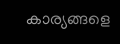കാര്യങ്ങളെ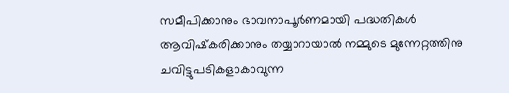സമീപിക്കാനും ഭാവനാപൂര്‍ണമായി പദ്ധതികള്‍ ആവിഷ്‌കരിക്കാനും തയ്യാറായാല്‍ നമ്മുടെ മുന്നേറ്റത്തിനു ചവിട്ടുപടികളാകാവുന്ന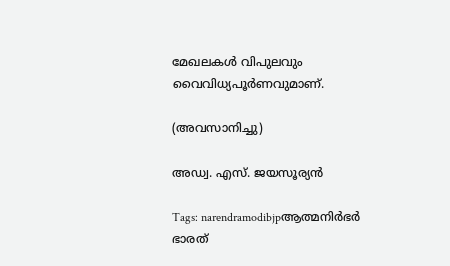മേഖലകള്‍ വിപുലവും വൈവിധ്യപൂര്‍ണവുമാണ്.

(അവസാനിച്ചു)

അഡ്വ. എസ്. ജയസൂര്യന്‍

Tags: narendramodibjpആത്മനിര്‍ഭര്‍ ഭാരത്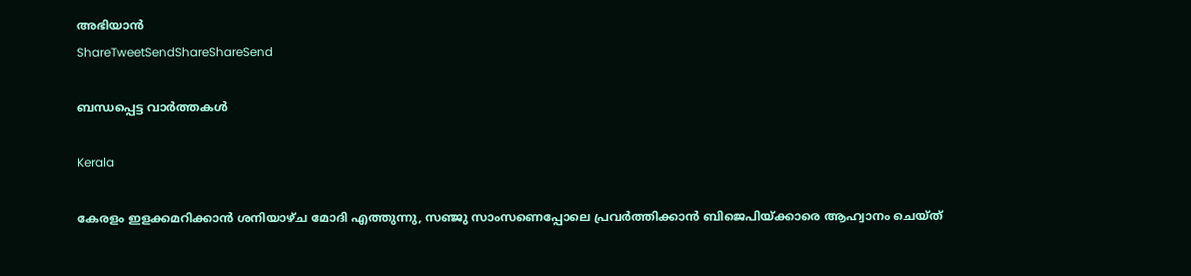അഭിയാന്‍
ShareTweetSendShareShareSend

ബന്ധപ്പെട്ട വാര്‍ത്തകള്‍

Kerala

കേരളം ഇളക്കമറിക്കാന്‍ ശനിയാഴ്ച മോദി എത്തുന്നു, സഞ്ജു സാംസണെപ്പോലെ പ്രവര്‍ത്തിക്കാന്‍ ബിജെപിയ്‌ക്കാരെ ആഹ്വാനം ചെയ്ത്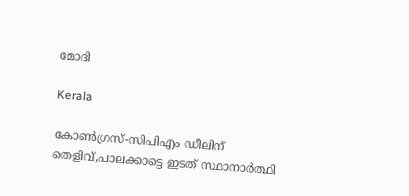മോദി

Kerala

കോണ്‍ഗ്രസ്-സിപിഎം ഡീലിന് തെളിവ്,പാലക്കാട്ടെ ഇടത് സ്ഥാനാര്‍ത്ഥി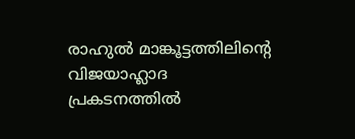രാഹുല്‍ മാങ്കൂട്ടത്തിലിന്റെ വിജയാഹ്ലാദ പ്രകടനത്തില്‍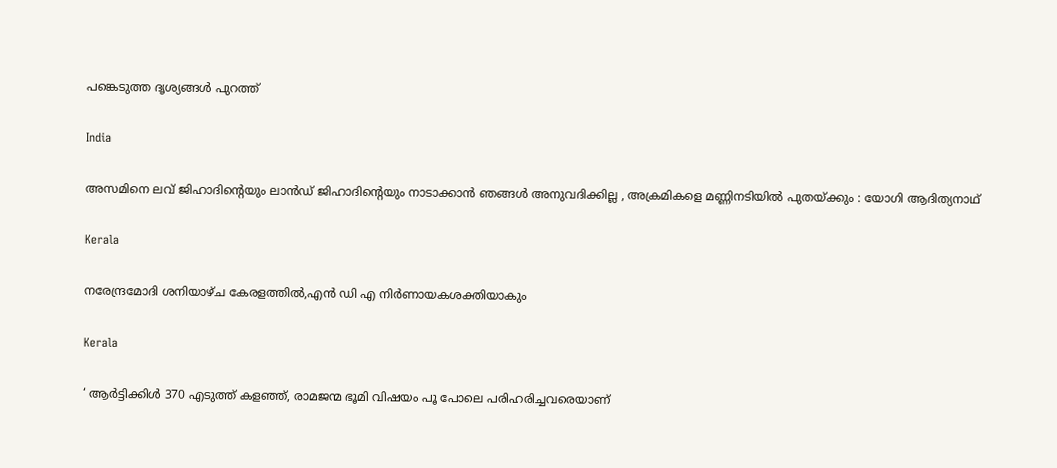പങ്കെടുത്ത ദൃശ്യങ്ങള്‍ പുറത്ത്

India

അസമിനെ ലവ് ജിഹാദിന്റെയും ലാൻഡ് ജിഹാദിന്റെയും നാടാക്കാൻ ഞങ്ങൾ അനുവദിക്കില്ല , അക്രമികളെ മണ്ണിനടിയിൽ പുതയ്‌ക്കും : യോഗി ആദിത്യനാഥ്

Kerala

നരേന്ദ്രമോദി ശനിയാഴ്ച കേരളത്തില്‍,എന്‍ ഡി എ നിര്‍ണായകശക്തിയാകും

Kerala

‘ ആർട്ടിക്കിൾ 370 എടുത്ത് കളഞ്ഞ്, രാമജന്മ ഭൂമി വിഷയം പൂ പോലെ പരിഹരിച്ചവരെയാണ്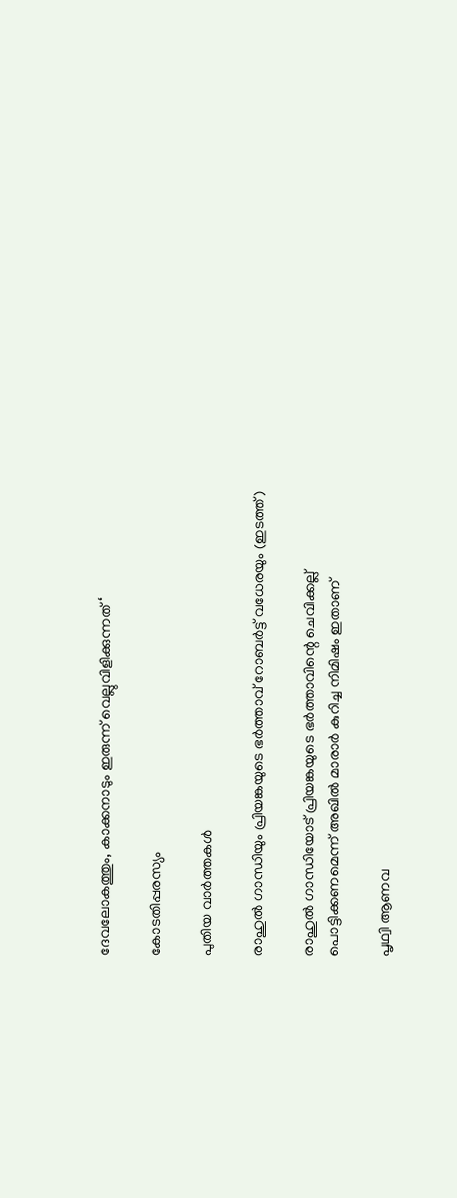ദേവലോകത്തും, കാക്കനാടും ഇരുന്ന് വെല്ലുവിളിക്കുന്നത് ‘

കോടതിപ്പരസ്യം

പുതിയ വാര്‍ത്തകള്‍

രാഹുല്‍ ഗാന്ധിയും പ്രിയങ്കയുടെ ഭര്‍ത്താവ് റോബര്‍ട്ട് വധേരയും (ഇടത്ത്)

രാഹുല്‍ ഗാന്ധിയോട് പ്രിയങ്കയുടെ ഭര്‍ത്താവിന്റെ ചെവിക്കല്ല് പൊട്ടിക്കണമെന്ന് അഖില്‍ മാരാര്‍ കുറിച്ച നിമിഷം ഇതാണ്

പൃഥ്വി ആണവ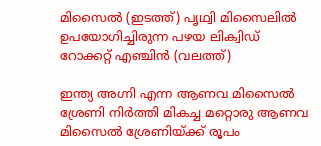മിസൈല്‍ (ഇടത്ത്) പൃഥ്വി മിസൈലില്‍ ഉപയോഗിച്ചിരുന്ന പഴയ ലിക്വിഡ് റോക്കറ്റ് എഞ്ചിന്‍ (വലത്ത്)

ഇന്ത്യ അഗ്നി എന്ന ആണവ മിസൈല്‍ ശ്രേണി നിര്‍ത്തി മികച്ച മറ്റൊരു ആണവ മിസൈല്‍ ശ്രേണിയ്‌ക്ക് രൂപം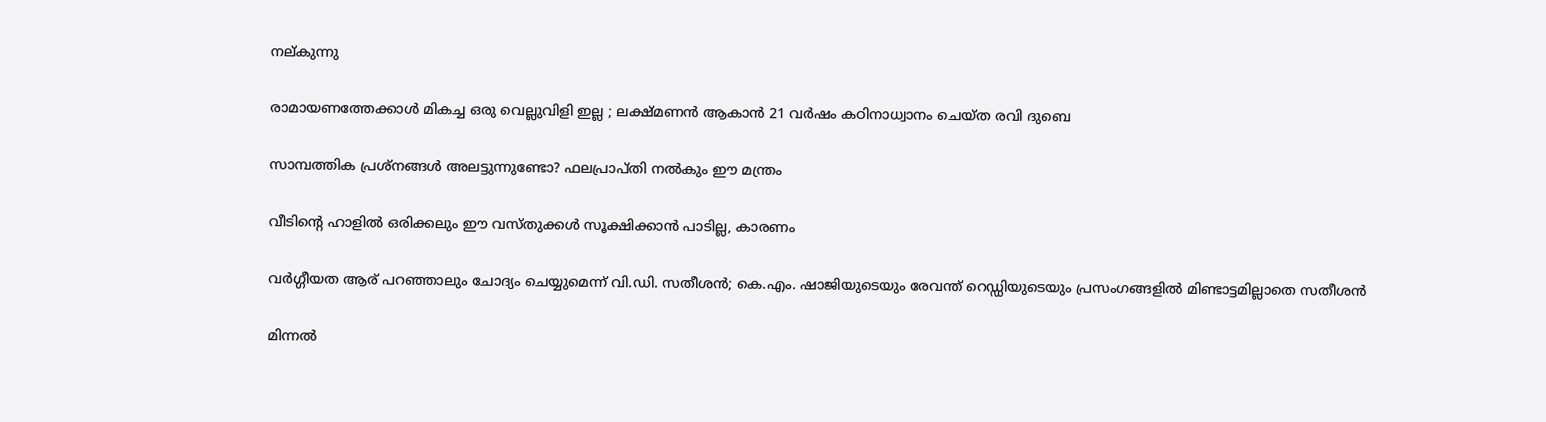നല‍്കുന്നു

രാമായണത്തേക്കാൾ മികച്ച ഒരു വെല്ലുവിളി ഇല്ല ; ലക്ഷ്മണൻ ആകാൻ 21 വർഷം കഠിനാധ്വാനം ചെയ്ത രവി ദുബെ

സാമ്പത്തിക പ്രശ്നങ്ങൾ അലട്ടുന്നുണ്ടോ? ഫലപ്രാപ്തി നൽകും ഈ മന്ത്രം

വീടിന്റെ ഹാളിൽ ഒരിക്കലും ഈ വസ്തുക്കൾ സൂക്ഷിക്കാൻ പാടില്ല, കാരണം

വര്‍ഗ്ഗീയത ആര് പറഞ്ഞാലും ചോദ്യം ചെയ്യുമെന്ന് വി.ഡി. സതീശന്‍; കെ.എം. ഷാജിയുടെയും രേവന്ത് റെഡ്ഡിയുടെയും പ്രസംഗങ്ങളില്‍ മിണ്ടാട്ടമില്ലാതെ സതീശന്‍

മിന്നൽ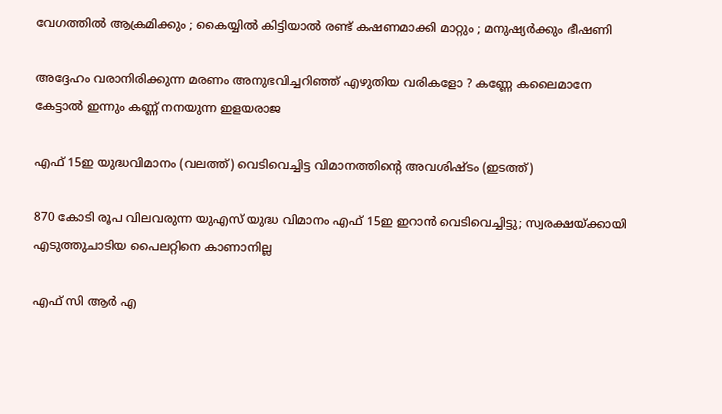വേഗത്തില്‍ ആക്രമിക്കും ; കൈയ്യിൽ കിട്ടിയാൽ രണ്ട് കഷണമാക്കി മാറ്റും ; മനുഷ്യർക്കും ഭീഷണി

അദ്ദേഹം വരാനിരിക്കുന്ന മരണം അനുഭവിച്ചറിഞ്ഞ് എഴുതിയ വരികളോ ? കണ്ണേ കലൈമാനേ കേട്ടാൽ ഇന്നും കണ്ണ് നനയുന്ന ഇളയരാജ

എഫ് 15ഇ യുദ്ധവിമാനം (വലത്ത്) വെടിവെച്ചിട്ട വിമാനത്തിന്‍റെ അവശിഷ്ടം (ഇടത്ത്)

870 കോടി രൂപ വിലവരുന്ന യുഎസ് യുദ്ധ വിമാനം എഫ് 15ഇ ഇറാന്‍ വെടിവെച്ചിട്ടു; സ്വരക്ഷയ്‌ക്കായി എടുത്തുചാടിയ പൈലറ്റിനെ കാണാനില്ല

എഫ് സി ആര്‍ എ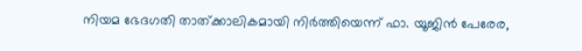നിയമ ഭേദഗതി താത്ക്കാലികമായി നിര്‍ത്തിയെന്ന് ഫാ. യൂജിന്‍ പേരേര,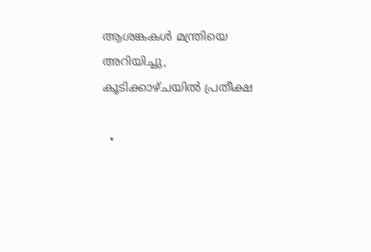ആശങ്കകള്‍ മന്ത്രിയെ അറിയിച്ചു, കൂടിക്കാഴ്ചയില്‍ പ്രതീക്ഷ

  •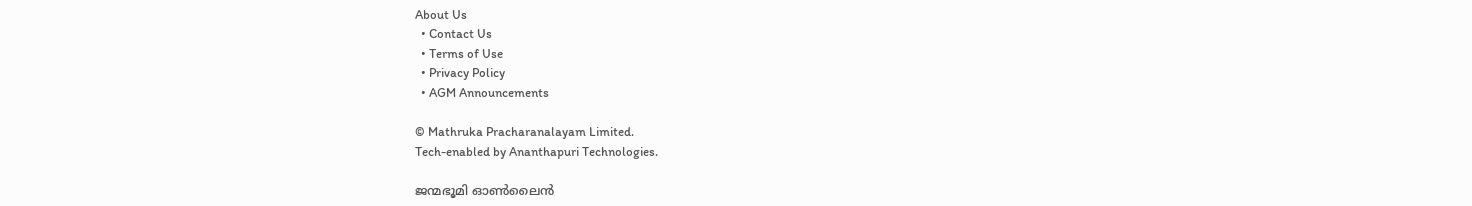About Us
  • Contact Us
  • Terms of Use
  • Privacy Policy
  • AGM Announcements

© Mathruka Pracharanalayam Limited.
Tech-enabled by Ananthapuri Technologies.

ജന്മഭൂമി ഓണ്‍ലൈന്‍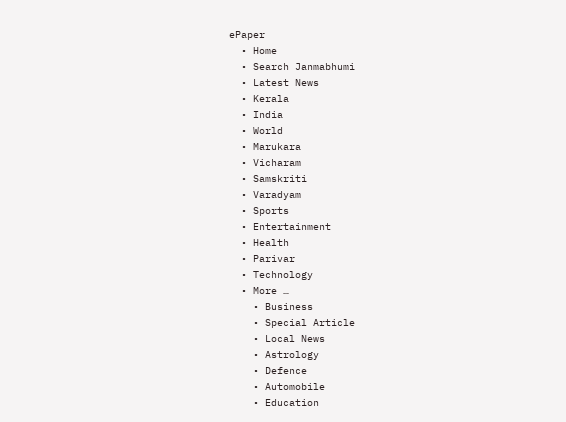ePaper
  • Home
  • Search Janmabhumi
  • Latest News
  • Kerala
  • India
  • World
  • Marukara
  • Vicharam
  • Samskriti
  • Varadyam
  • Sports
  • Entertainment
  • Health
  • Parivar
  • Technology
  • More …
    • Business
    • Special Article
    • Local News
    • Astrology
    • Defence
    • Automobile
    • Education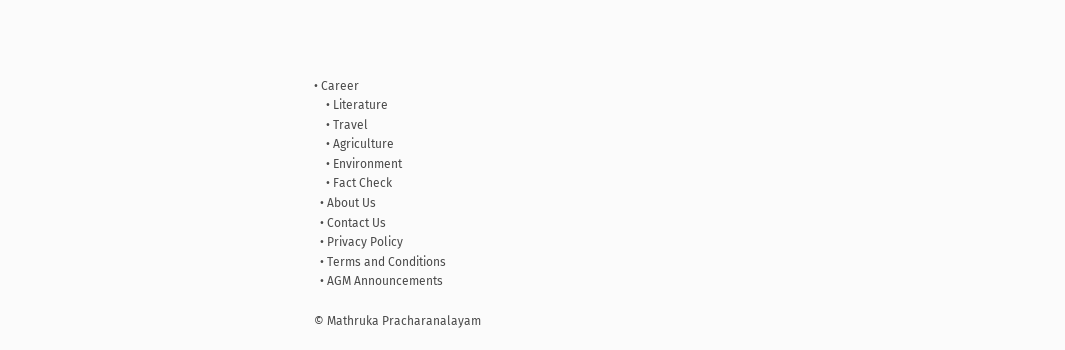• Career
    • Literature
    • Travel
    • Agriculture
    • Environment
    • Fact Check
  • About Us
  • Contact Us
  • Privacy Policy
  • Terms and Conditions
  • AGM Announcements

© Mathruka Pracharanalayam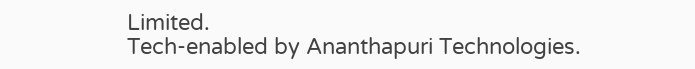Limited.
Tech-enabled by Ananthapuri Technologies.